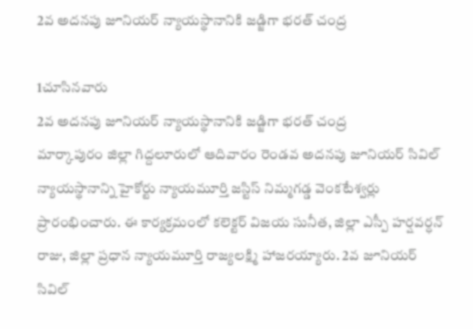2వ అదనపు జూనియర్ న్యాయస్థానానికి జడ్జిగా భరత్ చంద్ర

1చూసినవారు
2వ అదనపు జూనియర్ న్యాయస్థానానికి జడ్జిగా భరత్ చంద్ర
మార్కాపురం జిల్లా గిద్దలూరులో ఆదివారం రెండవ అదనపు జూనియర్ సివిల్ న్యాయస్థానాన్ని హైకోర్టు న్యాయమూర్తి జస్టిస్ నిమ్మగడ్డ వెంకటేశ్వర్లు ప్రారంభించారు. ఈ కార్యక్రమంలో కలెక్టర్ విజయ సునీత, జిల్లా ఎస్పీ హర్షవర్ధన్ రాజు, జిల్లా ప్రధాన న్యాయమూర్తి రాజ్యలక్ష్మి హాజరయ్యారు. 2వ జూనియర్ సివిల్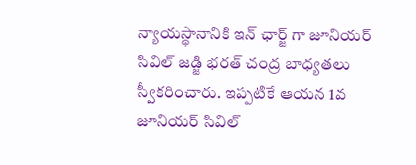న్యాయస్థానానికి ఇన్ ఛార్జ్ గా జూనియర్ సివిల్ జడ్జి భరత్ చంద్ర బాధ్యతలు స్వీకరించారు. ఇప్పటికే ఆయన 1వ జూనియర్ సివిల్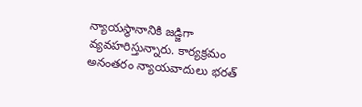న్యాయస్థానానికి జడ్జిగా వ్యవహరిస్తున్నారు. కార్యక్రమం అనంతరం న్యాయవాదులు భరత్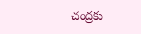చంద్రకు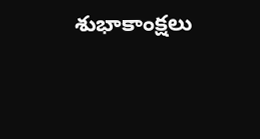శుభాకాంక్షలు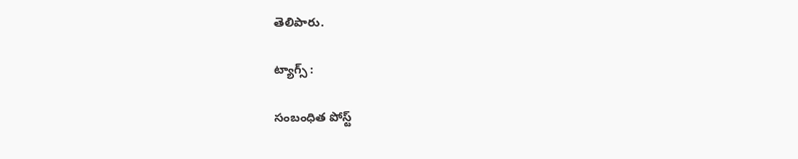తెలిపారు.

ట్యాగ్స్ :

సంబంధిత పోస్ట్